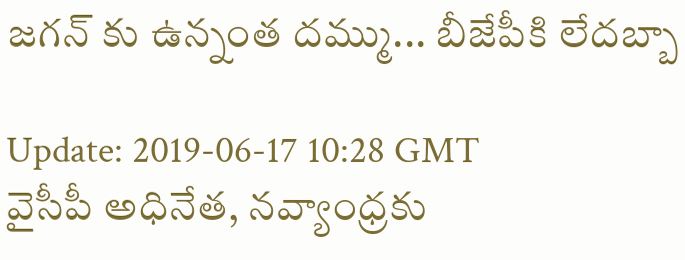జ‌గ‌న్‌ కు ఉన్నంత ద‌మ్ము... బీజేపీకి లేదబ్బా

Update: 2019-06-17 10:28 GMT
వైసీపీ అధినేత‌, న‌వ్యాంధ్ర‌కు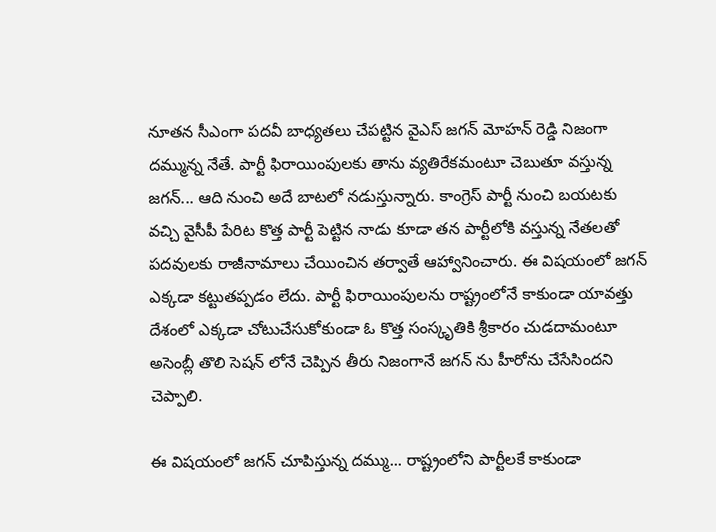నూత‌న సీఎంగా ప‌ద‌వీ బాధ్య‌త‌లు చేప‌ట్టిన వైఎస్ జ‌గ‌న్ మోహ‌న్ రెడ్డి నిజంగా ద‌మ్మున్న నేతే. పార్టీ ఫిరాయింపుల‌కు తాను వ్య‌తిరేక‌మంటూ చెబుతూ వ‌స్తున్న జ‌గ‌న్‌... ఆది నుంచి అదే బాట‌లో న‌డుస్తున్నారు. కాంగ్రెస్ పార్టీ నుంచి బ‌య‌ట‌కు వచ్చి వైసీపీ పేరిట కొత్త పార్టీ పెట్టిన నాడు కూడా త‌న పార్టీలోకి వ‌స్తున్న నేత‌లతో ప‌ద‌వుల‌కు రాజీనామాలు చేయించిన త‌ర్వాతే ఆహ్వానించారు. ఈ విష‌యంలో జ‌గ‌న్ ఎక్క‌డా క‌ట్టుత‌ప్ప‌డం లేదు. పార్టీ ఫిరాయింపుల‌ను రాష్ట్రంలోనే కాకుండా యావ‌త్తు దేశంలో ఎక్క‌డా చోటుచేసుకోకుండా ఓ కొత్త సంస్కృతికి శ్రీకారం చుడ‌దామంటూ అసెంబ్లీ తొలి సెష‌న్ లోనే చెప్పిన తీరు నిజంగానే జ‌గ‌న్ ను హీరోను చేసేసింద‌ని చెప్పాలి.

ఈ విష‌యంలో జ‌గ‌న్ చూపిస్తున్న ద‌మ్ము... రాష్ట్రంలోని పార్టీల‌కే కాకుండా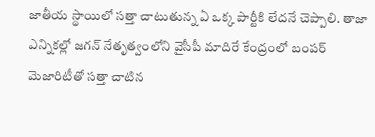జాతీయ స్థాయిలో సత్తా చాటుతున్న ఏ ఒక్క పార్టీకి లేద‌నే చెప్పాలి. తాజా ఎన్నిక‌ల్లో జ‌గ‌న్ నేతృత్వంలోని వైసీపీ మాదిరే కేంద్రంలో బంప‌ర్ మెజారిటీతో సత్తా చాటిన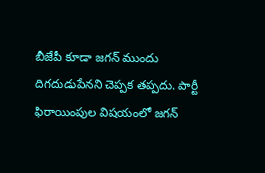బీజేపీ కూడా జ‌గ‌న్ ముందు దిగ‌దుడుపేన‌ని చెప్ప‌క త‌ప్ప‌దు. పార్టీ ఫిరాయింపుల విష‌యంలో జ‌గ‌న్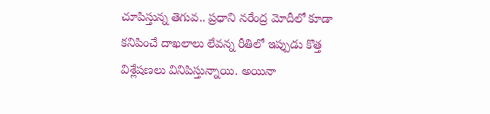చూపిస్తున్న తెగువ‌.. ప్ర‌ధాని న‌రేంద్ర మోదీలో కూడా క‌నిపించే దాఖ‌లాలు లేవ‌న్న రీతిలో ఇప్పుడు కొత్త విశ్లేష‌ణ‌లు వినిపిస్తున్నాయి. అయినా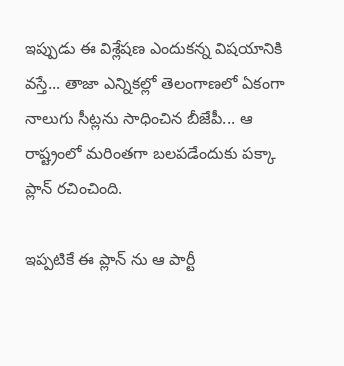ఇప్పుడు ఈ విశ్లేష‌ణ ఎందుకన్న విష‌యానికి వ‌స్తే... తాజా ఎన్నిక‌ల్లో తెలంగాణ‌లో ఏకంగా నాలుగు సీట్ల‌ను సాధించిన బీజేపీ... ఆ రాష్ట్రంలో మ‌రింత‌గా బ‌ల‌ప‌డేందుకు ప‌క్కా ప్లాన్ ర‌చించింది.

ఇప్ప‌టికే ఈ ప్లాన్ ను ఆ పార్టీ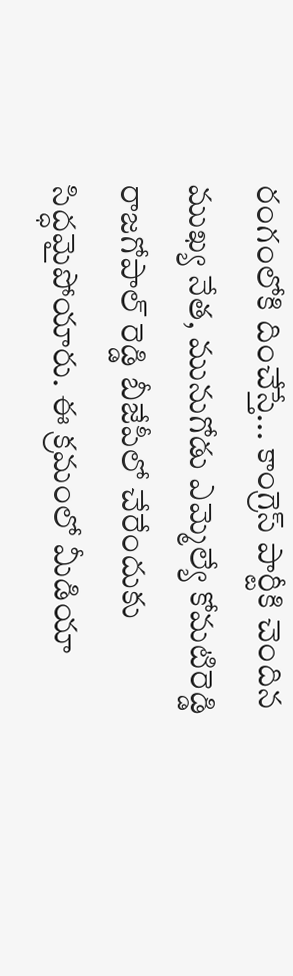రంగంలోకి దించేస్తే... కాంగ్రెస్ పార్టీకి చెందిన ముఖ్య నేత, మునుగోడు ఎమ్మెల్యే కోమ‌టిరెడ్డి రాజ‌గోపాల్ రెడ్డి బీజేపీలో చేరేందుకు సిద్ధ‌మైపోయారు. ఈ క్ర‌మంలో మీడియా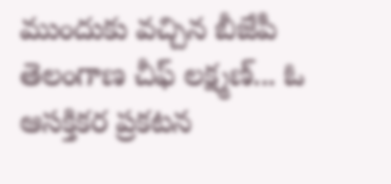ముందుకు వ‌చ్చిన బీజేపీ తెలంగాణ చీఫ్ ల‌క్ష్మ‌ణ్‌... ఓ ఆస‌క్తిక‌ర ప్ర‌క‌ట‌న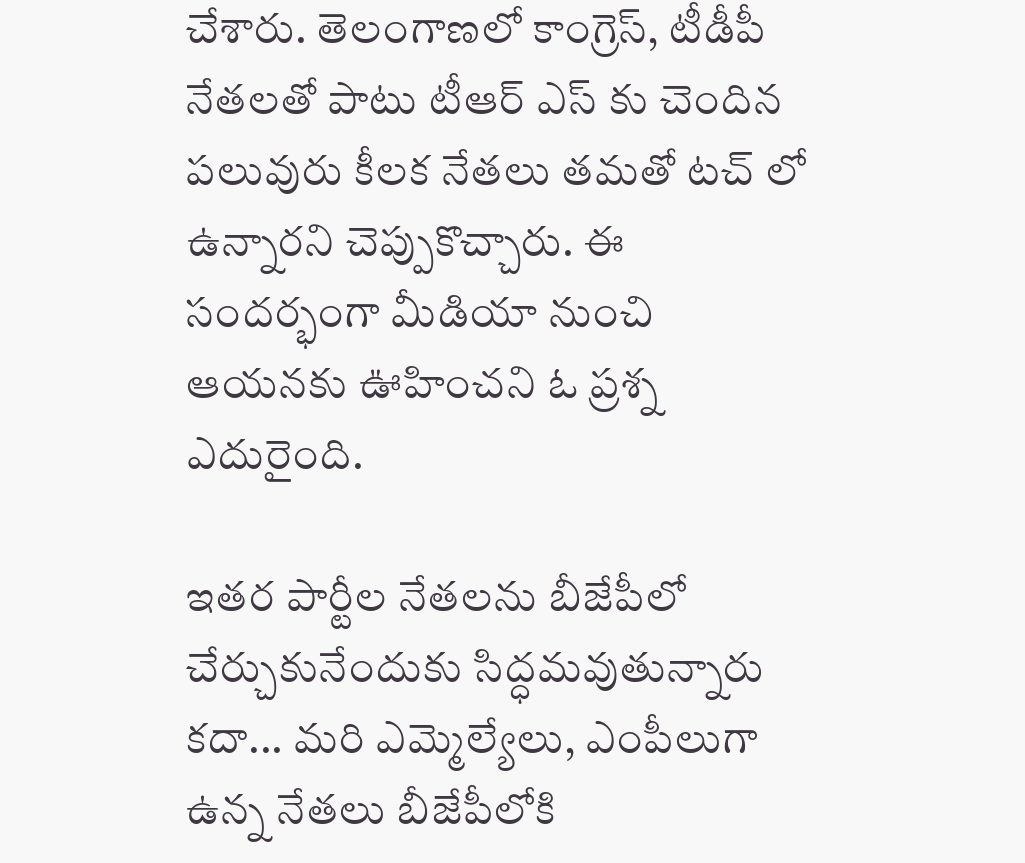చేశారు. తెలంగాణ‌లో కాంగ్రెస్‌, టీడీపీ నేత‌ల‌తో పాటు టీఆర్ ఎస్ కు చెందిన ప‌లువురు కీల‌క నేత‌లు త‌మ‌తో ట‌చ్ లో ఉన్నార‌ని చెప్పుకొచ్చారు. ఈ సంద‌ర్భంగా మీడియా నుంచి ఆయ‌న‌కు ఊహించ‌ని ఓ ప్ర‌శ్న‌ ఎదురైంది.

ఇత‌ర పార్టీల నేత‌ల‌ను బీజేపీలో చేర్చుకునేందుకు సిద్ధ‌మ‌వుతున్నారు క‌దా... మ‌రి ఎమ్మెల్యేలు, ఎంపీలుగా ఉన్న నేత‌లు బీజేపీలోకి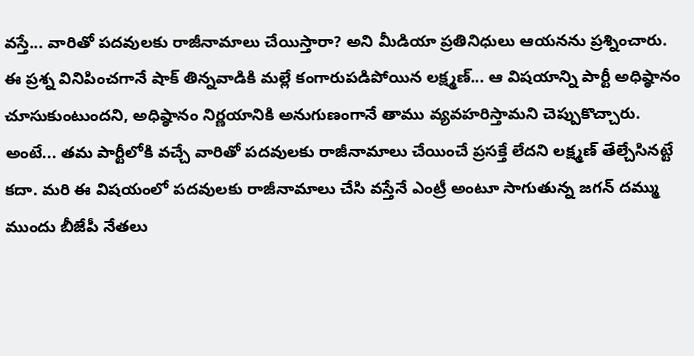వ‌స్తే... వారితో ప‌ద‌వులకు రాజీనామాలు చేయిస్తారా? అని మీడియా ప్ర‌తినిధులు ఆయ‌న‌ను ప్ర‌శ్నించారు. ఈ ప్ర‌శ్న వినిపించ‌గానే షాక్ తిన్న‌వాడికి మ‌ల్లే కంగారుప‌డిపోయిన ల‌క్ష్మ‌ణ్‌... ఆ విష‌యాన్ని పార్టీ అధిష్ఠానం చూసుకుంటుంద‌ని, అధిష్ఠానం నిర్ణ‌యానికి అనుగుణంగానే తాము వ్య‌వ‌హ‌రిస్తామ‌ని చెప్పుకొచ్చారు. అంటే... త‌మ పార్టీలోకి వ‌చ్చే వారితో ప‌ద‌వుల‌కు రాజీనామాలు చేయించే ప్ర‌సక్తే లేద‌ని ల‌క్ష్మ‌ణ్ తేల్చేసిన‌ట్టే క‌దా. మ‌రి ఈ విష‌యంలో ప‌ద‌వుల‌కు రాజీనామాలు చేసి వ‌స్తేనే ఎంట్రీ అంటూ సాగుతున్న జ‌గ‌న్ ద‌మ్ము ముందు బీజేపీ నేత‌లు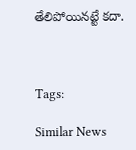తేలిపోయినట్టే క‌దా.



Tags:

Similar News